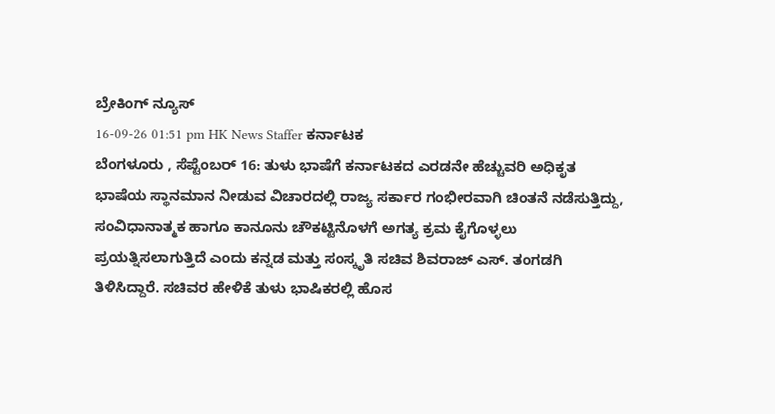ಬ್ರೇಕಿಂಗ್ ನ್ಯೂಸ್
16-09-26 01:51 pm HK News Staffer ಕರ್ನಾಟಕ
ಬೆಂಗಳೂರು , ಸೆಪ್ಟೆಂಬರ್ 16: ತುಳು ಭಾಷೆಗೆ ಕರ್ನಾಟಕದ ಎರಡನೇ ಹೆಚ್ಚುವರಿ ಅಧಿಕೃತ ಭಾಷೆಯ ಸ್ಥಾನಮಾನ ನೀಡುವ ವಿಚಾರದಲ್ಲಿ ರಾಜ್ಯ ಸರ್ಕಾರ ಗಂಭೀರವಾಗಿ ಚಿಂತನೆ ನಡೆಸುತ್ತಿದ್ದು, ಸಂವಿಧಾನಾತ್ಮಕ ಹಾಗೂ ಕಾನೂನು ಚೌಕಟ್ಟಿನೊಳಗೆ ಅಗತ್ಯ ಕ್ರಮ ಕೈಗೊಳ್ಳಲು ಪ್ರಯತ್ನಿಸಲಾಗುತ್ತಿದೆ ಎಂದು ಕನ್ನಡ ಮತ್ತು ಸಂಸ್ಕೃತಿ ಸಚಿವ ಶಿವರಾಜ್ ಎಸ್. ತಂಗಡಗಿ ತಿಳಿಸಿದ್ದಾರೆ. ಸಚಿವರ ಹೇಳಿಕೆ ತುಳು ಭಾಷಿಕರಲ್ಲಿ ಹೊಸ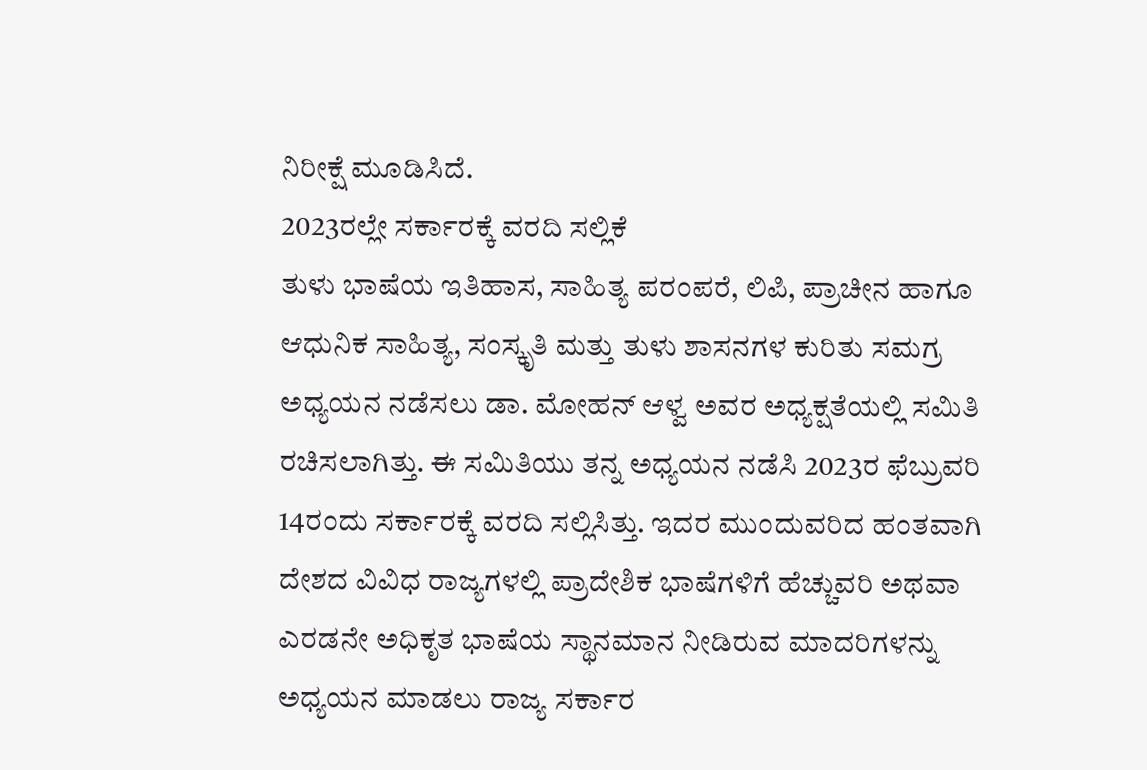ನಿರೀಕ್ಷೆ ಮೂಡಿಸಿದೆ.
2023ರಲ್ಲೇ ಸರ್ಕಾರಕ್ಕೆ ವರದಿ ಸಲ್ಲಿಕೆ
ತುಳು ಭಾಷೆಯ ಇತಿಹಾಸ, ಸಾಹಿತ್ಯ ಪರಂಪರೆ, ಲಿಪಿ, ಪ್ರಾಚೀನ ಹಾಗೂ ಆಧುನಿಕ ಸಾಹಿತ್ಯ, ಸಂಸ್ಕೃತಿ ಮತ್ತು ತುಳು ಶಾಸನಗಳ ಕುರಿತು ಸಮಗ್ರ ಅಧ್ಯಯನ ನಡೆಸಲು ಡಾ. ಮೋಹನ್ ಆಳ್ವ ಅವರ ಅಧ್ಯಕ್ಷತೆಯಲ್ಲಿ ಸಮಿತಿ ರಚಿಸಲಾಗಿತ್ತು. ಈ ಸಮಿತಿಯು ತನ್ನ ಅಧ್ಯಯನ ನಡೆಸಿ 2023ರ ಫೆಬ್ರುವರಿ 14ರಂದು ಸರ್ಕಾರಕ್ಕೆ ವರದಿ ಸಲ್ಲಿಸಿತ್ತು. ಇದರ ಮುಂದುವರಿದ ಹಂತವಾಗಿ ದೇಶದ ವಿವಿಧ ರಾಜ್ಯಗಳಲ್ಲಿ ಪ್ರಾದೇಶಿಕ ಭಾಷೆಗಳಿಗೆ ಹೆಚ್ಚುವರಿ ಅಥವಾ ಎರಡನೇ ಅಧಿಕೃತ ಭಾಷೆಯ ಸ್ಥಾನಮಾನ ನೀಡಿರುವ ಮಾದರಿಗಳನ್ನು ಅಧ್ಯಯನ ಮಾಡಲು ರಾಜ್ಯ ಸರ್ಕಾರ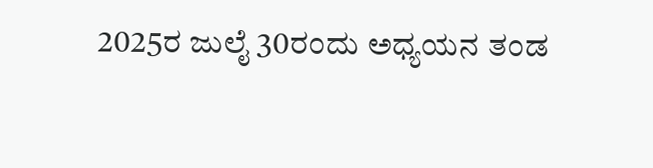2025ರ ಜುಲೈ 30ರಂದು ಅಧ್ಯಯನ ತಂಡ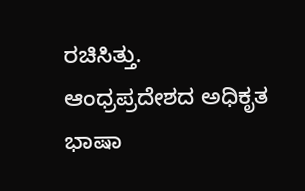ರಚಿಸಿತ್ತು.
ಆಂಧ್ರಪ್ರದೇಶದ ಅಧಿಕೃತ ಭಾಷಾ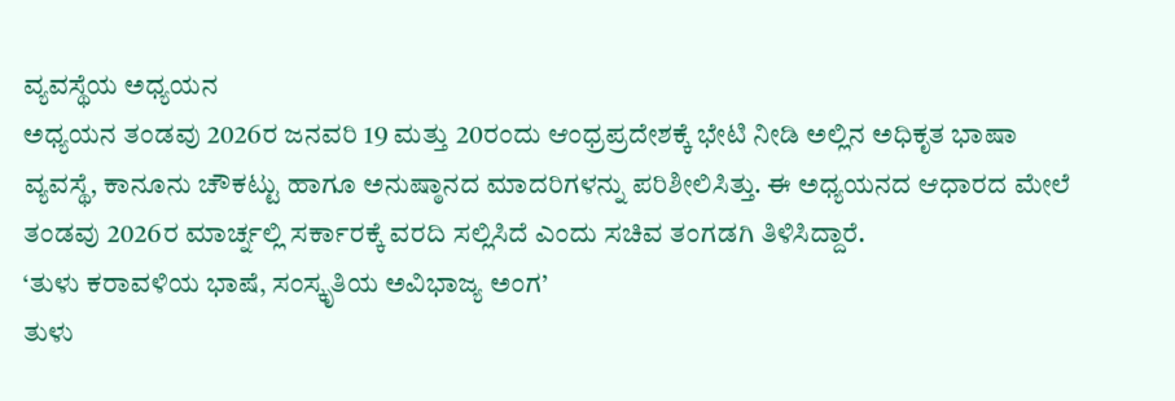ವ್ಯವಸ್ಥೆಯ ಅಧ್ಯಯನ
ಅಧ್ಯಯನ ತಂಡವು 2026ರ ಜನವರಿ 19 ಮತ್ತು 20ರಂದು ಆಂಧ್ರಪ್ರದೇಶಕ್ಕೆ ಭೇಟಿ ನೀಡಿ ಅಲ್ಲಿನ ಅಧಿಕೃತ ಭಾಷಾ ವ್ಯವಸ್ಥೆ, ಕಾನೂನು ಚೌಕಟ್ಟು ಹಾಗೂ ಅನುಷ್ಠಾನದ ಮಾದರಿಗಳನ್ನು ಪರಿಶೀಲಿಸಿತ್ತು. ಈ ಅಧ್ಯಯನದ ಆಧಾರದ ಮೇಲೆ ತಂಡವು 2026ರ ಮಾರ್ಚ್ನಲ್ಲಿ ಸರ್ಕಾರಕ್ಕೆ ವರದಿ ಸಲ್ಲಿಸಿದೆ ಎಂದು ಸಚಿವ ತಂಗಡಗಿ ತಿಳಿಸಿದ್ದಾರೆ.
‘ತುಳು ಕರಾವಳಿಯ ಭಾಷೆ, ಸಂಸ್ಕೃತಿಯ ಅವಿಭಾಜ್ಯ ಅಂಗ’
ತುಳು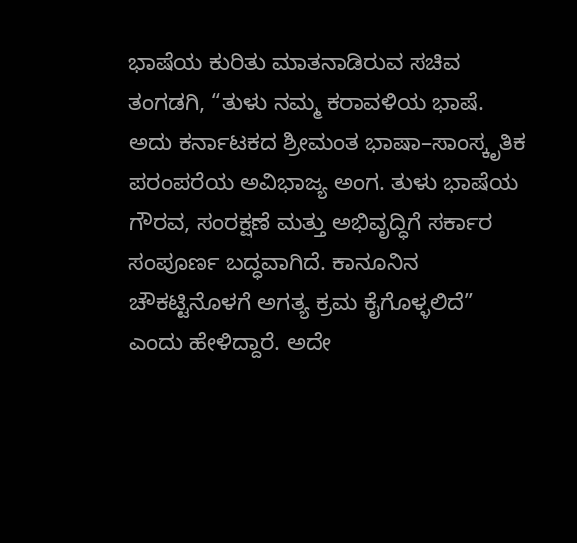ಭಾಷೆಯ ಕುರಿತು ಮಾತನಾಡಿರುವ ಸಚಿವ ತಂಗಡಗಿ, “ತುಳು ನಮ್ಮ ಕರಾವಳಿಯ ಭಾಷೆ. ಅದು ಕರ್ನಾಟಕದ ಶ್ರೀಮಂತ ಭಾಷಾ–ಸಾಂಸ್ಕೃತಿಕ ಪರಂಪರೆಯ ಅವಿಭಾಜ್ಯ ಅಂಗ. ತುಳು ಭಾಷೆಯ ಗೌರವ, ಸಂರಕ್ಷಣೆ ಮತ್ತು ಅಭಿವೃದ್ಧಿಗೆ ಸರ್ಕಾರ ಸಂಪೂರ್ಣ ಬದ್ಧವಾಗಿದೆ. ಕಾನೂನಿನ ಚೌಕಟ್ಟಿನೊಳಗೆ ಅಗತ್ಯ ಕ್ರಮ ಕೈಗೊಳ್ಳಲಿದೆ” ಎಂದು ಹೇಳಿದ್ದಾರೆ. ಅದೇ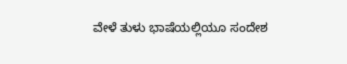ವೇಳೆ ತುಳು ಭಾಷೆಯಲ್ಲಿಯೂ ಸಂದೇಶ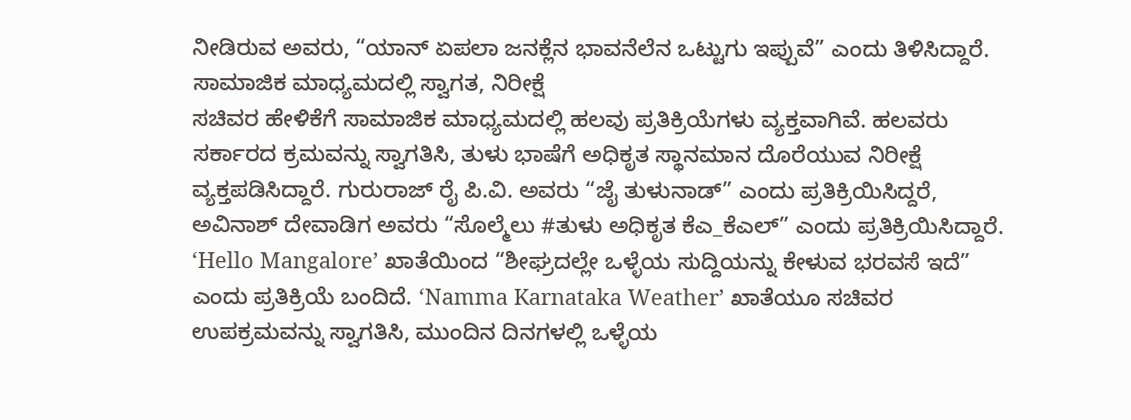ನೀಡಿರುವ ಅವರು, “ಯಾನ್ ಏಪಲಾ ಜನಕ್ಲೆನ ಭಾವನೆಲೆನ ಒಟ್ಟುಗು ಇಪ್ಪುವೆ” ಎಂದು ತಿಳಿಸಿದ್ದಾರೆ.
ಸಾಮಾಜಿಕ ಮಾಧ್ಯಮದಲ್ಲಿ ಸ್ವಾಗತ, ನಿರೀಕ್ಷೆ
ಸಚಿವರ ಹೇಳಿಕೆಗೆ ಸಾಮಾಜಿಕ ಮಾಧ್ಯಮದಲ್ಲಿ ಹಲವು ಪ್ರತಿಕ್ರಿಯೆಗಳು ವ್ಯಕ್ತವಾಗಿವೆ. ಹಲವರು ಸರ್ಕಾರದ ಕ್ರಮವನ್ನು ಸ್ವಾಗತಿಸಿ, ತುಳು ಭಾಷೆಗೆ ಅಧಿಕೃತ ಸ್ಥಾನಮಾನ ದೊರೆಯುವ ನಿರೀಕ್ಷೆ ವ್ಯಕ್ತಪಡಿಸಿದ್ದಾರೆ. ಗುರುರಾಜ್ ರೈ ಪಿ.ವಿ. ಅವರು “ಜೈ ತುಳುನಾಡ್” ಎಂದು ಪ್ರತಿಕ್ರಿಯಿಸಿದ್ದರೆ, ಅವಿನಾಶ್ ದೇವಾಡಿಗ ಅವರು “ಸೊಲ್ಮೆಲು #ತುಳು ಅಧಿಕೃತ ಕೆಎ_ಕೆಎಲ್” ಎಂದು ಪ್ರತಿಕ್ರಿಯಿಸಿದ್ದಾರೆ.
‘Hello Mangalore’ ಖಾತೆಯಿಂದ “ಶೀಘ್ರದಲ್ಲೇ ಒಳ್ಳೆಯ ಸುದ್ದಿಯನ್ನು ಕೇಳುವ ಭರವಸೆ ಇದೆ” ಎಂದು ಪ್ರತಿಕ್ರಿಯೆ ಬಂದಿದೆ. ‘Namma Karnataka Weather’ ಖಾತೆಯೂ ಸಚಿವರ ಉಪಕ್ರಮವನ್ನು ಸ್ವಾಗತಿಸಿ, ಮುಂದಿನ ದಿನಗಳಲ್ಲಿ ಒಳ್ಳೆಯ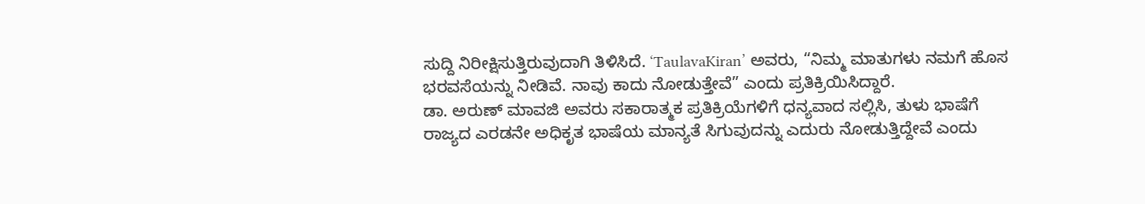ಸುದ್ದಿ ನಿರೀಕ್ಷಿಸುತ್ತಿರುವುದಾಗಿ ತಿಳಿಸಿದೆ. ‘TaulavaKiran’ ಅವರು, “ನಿಮ್ಮ ಮಾತುಗಳು ನಮಗೆ ಹೊಸ ಭರವಸೆಯನ್ನು ನೀಡಿವೆ. ನಾವು ಕಾದು ನೋಡುತ್ತೇವೆ” ಎಂದು ಪ್ರತಿಕ್ರಿಯಿಸಿದ್ದಾರೆ.
ಡಾ. ಅರುಣ್ ಮಾವಜಿ ಅವರು ಸಕಾರಾತ್ಮಕ ಪ್ರತಿಕ್ರಿಯೆಗಳಿಗೆ ಧನ್ಯವಾದ ಸಲ್ಲಿಸಿ, ತುಳು ಭಾಷೆಗೆ ರಾಜ್ಯದ ಎರಡನೇ ಅಧಿಕೃತ ಭಾಷೆಯ ಮಾನ್ಯತೆ ಸಿಗುವುದನ್ನು ಎದುರು ನೋಡುತ್ತಿದ್ದೇವೆ ಎಂದು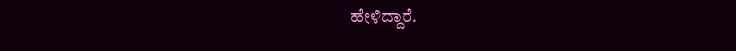ಹೇಳಿದ್ದಾರೆ.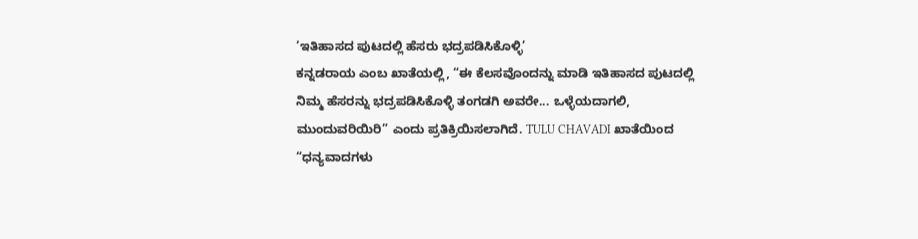‘ಇತಿಹಾಸದ ಪುಟದಲ್ಲಿ ಹೆಸರು ಭದ್ರಪಡಿಸಿಕೊಳ್ಳಿ’
ಕನ್ನಡರಾಯ ಎಂಬ ಖಾತೆಯಲ್ಲಿ, “ಈ ಕೆಲಸವೊಂದನ್ನು ಮಾಡಿ ಇತಿಹಾಸದ ಪುಟದಲ್ಲಿ ನಿಮ್ಮ ಹೆಸರನ್ನು ಭದ್ರಪಡಿಸಿಕೊಳ್ಳಿ ತಂಗಡಗಿ ಅವರೇ... ಒಳ್ಳೆಯದಾಗಲಿ, ಮುಂದುವರಿಯಿರಿ” ಎಂದು ಪ್ರತಿಕ್ರಿಯಿಸಲಾಗಿದೆ. TULU CHAVADI ಖಾತೆಯಿಂದ “ಧನ್ಯವಾದಗಳು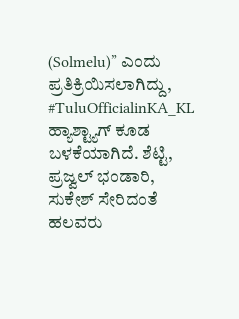(Solmelu)” ಎಂದು ಪ್ರತಿಕ್ರಿಯಿಸಲಾಗಿದ್ದು, #TuluOfficialinKA_KL ಹ್ಯಾಶ್ಟ್ಯಾಗ್ ಕೂಡ ಬಳಕೆಯಾಗಿದೆ. ಶೆಟ್ಟಿ, ಪ್ರಜ್ವಲ್ ಭಂಡಾರಿ, ಸುಕೇಶ್ ಸೇರಿದಂತೆ ಹಲವರು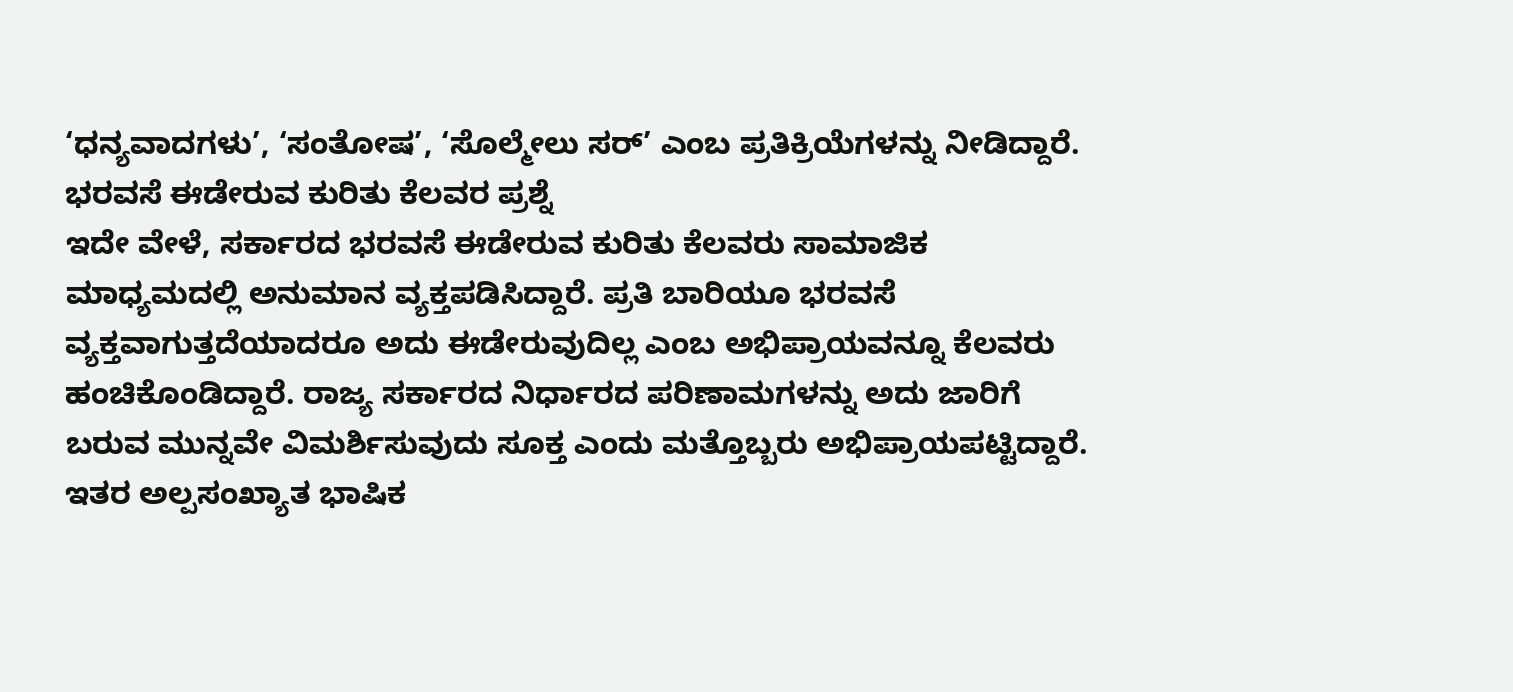‘ಧನ್ಯವಾದಗಳು’, ‘ಸಂತೋಷ’, ‘ಸೊಲ್ಮೇಲು ಸರ್’ ಎಂಬ ಪ್ರತಿಕ್ರಿಯೆಗಳನ್ನು ನೀಡಿದ್ದಾರೆ.
ಭರವಸೆ ಈಡೇರುವ ಕುರಿತು ಕೆಲವರ ಪ್ರಶ್ನೆ
ಇದೇ ವೇಳೆ, ಸರ್ಕಾರದ ಭರವಸೆ ಈಡೇರುವ ಕುರಿತು ಕೆಲವರು ಸಾಮಾಜಿಕ ಮಾಧ್ಯಮದಲ್ಲಿ ಅನುಮಾನ ವ್ಯಕ್ತಪಡಿಸಿದ್ದಾರೆ. ಪ್ರತಿ ಬಾರಿಯೂ ಭರವಸೆ ವ್ಯಕ್ತವಾಗುತ್ತದೆಯಾದರೂ ಅದು ಈಡೇರುವುದಿಲ್ಲ ಎಂಬ ಅಭಿಪ್ರಾಯವನ್ನೂ ಕೆಲವರು ಹಂಚಿಕೊಂಡಿದ್ದಾರೆ. ರಾಜ್ಯ ಸರ್ಕಾರದ ನಿರ್ಧಾರದ ಪರಿಣಾಮಗಳನ್ನು ಅದು ಜಾರಿಗೆ ಬರುವ ಮುನ್ನವೇ ವಿಮರ್ಶಿಸುವುದು ಸೂಕ್ತ ಎಂದು ಮತ್ತೊಬ್ಬರು ಅಭಿಪ್ರಾಯಪಟ್ಟಿದ್ದಾರೆ. ಇತರ ಅಲ್ಪಸಂಖ್ಯಾತ ಭಾಷಿಕ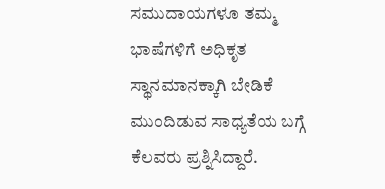ಸಮುದಾಯಗಳೂ ತಮ್ಮ ಭಾಷೆಗಳಿಗೆ ಅಧಿಕೃತ ಸ್ಥಾನಮಾನಕ್ಕಾಗಿ ಬೇಡಿಕೆ ಮುಂದಿಡುವ ಸಾಧ್ಯತೆಯ ಬಗ್ಗೆ ಕೆಲವರು ಪ್ರಶ್ನಿಸಿದ್ದಾರೆ.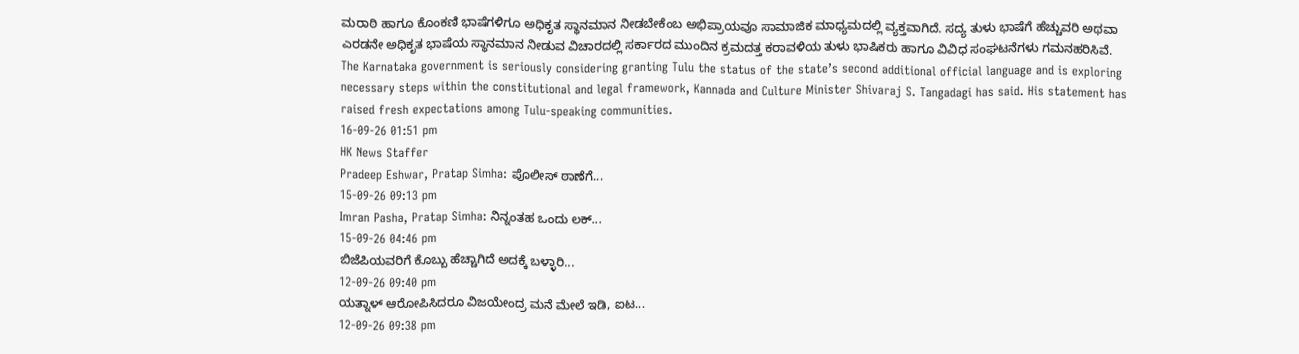ಮರಾಠಿ ಹಾಗೂ ಕೊಂಕಣಿ ಭಾಷೆಗಳಿಗೂ ಅಧಿಕೃತ ಸ್ಥಾನಮಾನ ನೀಡಬೇಕೆಂಬ ಅಭಿಪ್ರಾಯವೂ ಸಾಮಾಜಿಕ ಮಾಧ್ಯಮದಲ್ಲಿ ವ್ಯಕ್ತವಾಗಿದೆ. ಸದ್ಯ ತುಳು ಭಾಷೆಗೆ ಹೆಚ್ಚುವರಿ ಅಥವಾ ಎರಡನೇ ಅಧಿಕೃತ ಭಾಷೆಯ ಸ್ಥಾನಮಾನ ನೀಡುವ ವಿಚಾರದಲ್ಲಿ ಸರ್ಕಾರದ ಮುಂದಿನ ಕ್ರಮದತ್ತ ಕರಾವಳಿಯ ತುಳು ಭಾಷಿಕರು ಹಾಗೂ ವಿವಿಧ ಸಂಘಟನೆಗಳು ಗಮನಹರಿಸಿವೆ.
The Karnataka government is seriously considering granting Tulu the status of the state’s second additional official language and is exploring necessary steps within the constitutional and legal framework, Kannada and Culture Minister Shivaraj S. Tangadagi has said. His statement has raised fresh expectations among Tulu-speaking communities.
16-09-26 01:51 pm
HK News Staffer
Pradeep Eshwar, Pratap Simha: ಪೊಲೀಸ್ ಠಾಣೆಗೆ...
15-09-26 09:13 pm
Imran Pasha, Pratap Simha: ನಿನ್ನಂತಹ ಒಂದು ಲಕ್...
15-09-26 04:46 pm
ಬಿಜೆಪಿಯವರಿಗೆ ಕೊಬ್ಬು ಹೆಚ್ಚಾಗಿದೆ ಅದಕ್ಕೆ ಬಳ್ಳಾರಿ...
12-09-26 09:40 pm
ಯತ್ನಾಳ್ ಆರೋಪಿಸಿದರೂ ವಿಜಯೇಂದ್ರ ಮನೆ ಮೇಲೆ ಇಡಿ, ಐಟ...
12-09-26 09:38 pm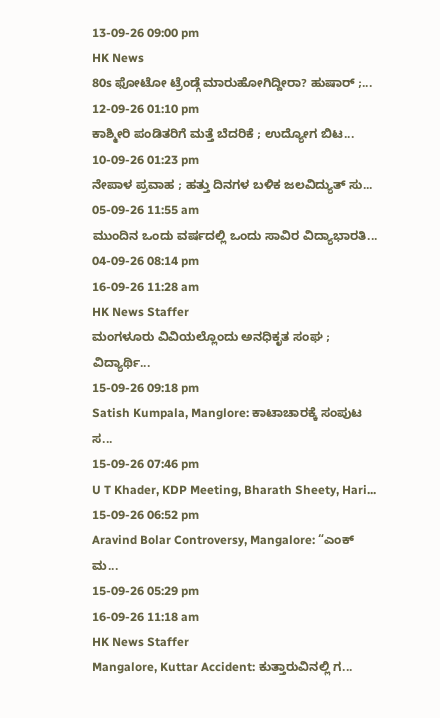13-09-26 09:00 pm
HK News
80s ಫೋಟೋ ಟ್ರೆಂಡ್ಗೆ ಮಾರುಹೋಗಿದ್ದೀರಾ? ಹುಷಾರ್ ;...
12-09-26 01:10 pm
ಕಾಶ್ಮೀರಿ ಪಂಡಿತರಿಗೆ ಮತ್ತೆ ಬೆದರಿಕೆ ; ಉದ್ಯೋಗ ಬಿಟ...
10-09-26 01:23 pm
ನೇಪಾಳ ಪ್ರವಾಹ ; ಹತ್ತು ದಿನಗಳ ಬಳಿಕ ಜಲವಿದ್ಯುತ್ ಸು...
05-09-26 11:55 am
ಮುಂದಿನ ಒಂದು ವರ್ಷದಲ್ಲಿ ಒಂದು ಸಾವಿರ ವಿದ್ಯಾಭಾರತಿ...
04-09-26 08:14 pm
16-09-26 11:28 am
HK News Staffer
ಮಂಗಳೂರು ವಿವಿಯಲ್ಲೊಂದು ಅನಧಿಕೃತ ಸಂಘ ; ವಿದ್ಯಾರ್ಥಿ...
15-09-26 09:18 pm
Satish Kumpala, Manglore: ಕಾಟಾಚಾರಕ್ಕೆ ಸಂಪುಟ ಸ...
15-09-26 07:46 pm
U T Khader, KDP Meeting, Bharath Sheety, Hari...
15-09-26 06:52 pm
Aravind Bolar Controversy, Mangalore: “ಎಂಕ್ ಮ...
15-09-26 05:29 pm
16-09-26 11:18 am
HK News Staffer
Mangalore, Kuttar Accident: ಕುತ್ತಾರುವಿನಲ್ಲಿ ಗ...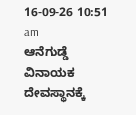16-09-26 10:51 am
ಆನೆಗುಡ್ಡೆ ವಿನಾಯಕ ದೇವಸ್ಥಾನಕ್ಕೆ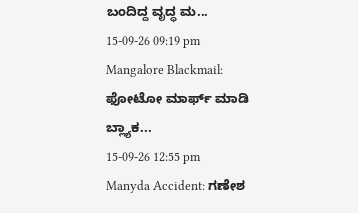ಬಂದಿದ್ದ ವೃದ್ಧ ಮ...
15-09-26 09:19 pm
Mangalore Blackmail: ಫೋಟೋ ಮಾರ್ಫ್ ಮಾಡಿ ಬ್ಲ್ಯಾಕ...
15-09-26 12:55 pm
Manyda Accident: ಗಣೇಶ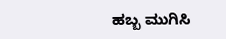ಹಬ್ಬ ಮುಗಿಸಿ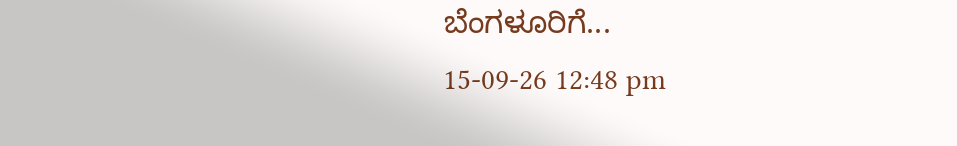ಬೆಂಗಳೂರಿಗೆ...
15-09-26 12:48 pm